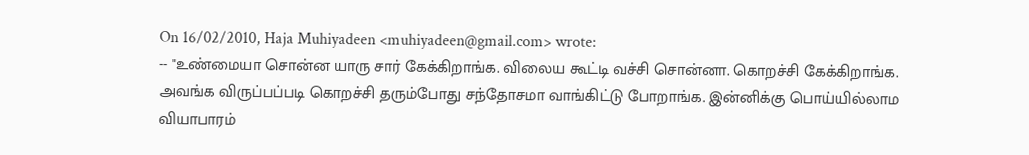On 16/02/2010, Haja Muhiyadeen <muhiyadeen@gmail.com> wrote:
-- "உண்மையா சொன்ன யாரு சார் கேக்கிறாங்க. விலைய கூட்டி வச்சி சொன்னா. கொறச்சி கேக்கிறாங்க. அவங்க விருப்பப்படி கொறச்சி தரும்போது சந்தோசமா வாங்கிட்டு போறாங்க. இன்னிக்கு பொய்யில்லாம வியாபாரம்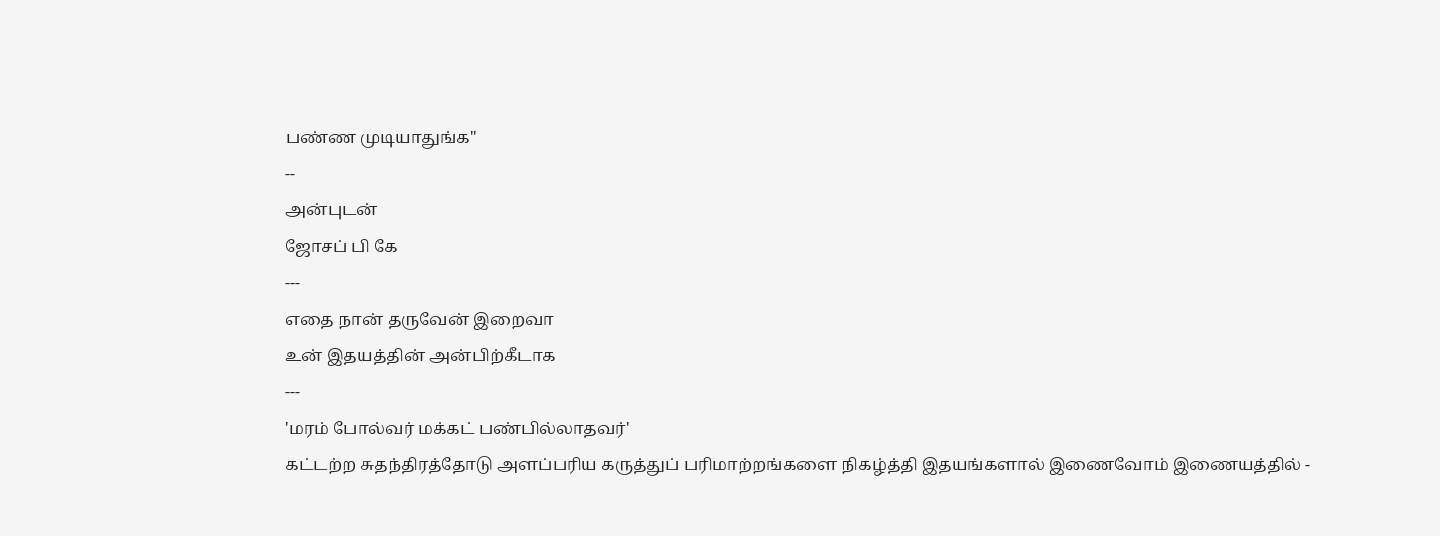பண்ண முடியாதுங்க"
--
அன்புடன்
ஜோசப் பி கே
---
எதை நான் தருவேன் இறைவா
உன் இதயத்தின் அன்பிற்கீடாக
---
'மரம் போல்வர் மக்கட் பண்பில்லாதவர்'
கட்டற்ற சுதந்திரத்தோடு அளப்பரிய கருத்துப் பரிமாற்றங்களை நிகழ்த்தி இதயங்களால் இணைவோம் இணையத்தில் -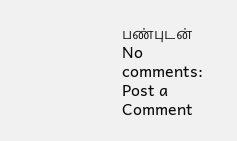பண்புடன்
No comments:
Post a Comment